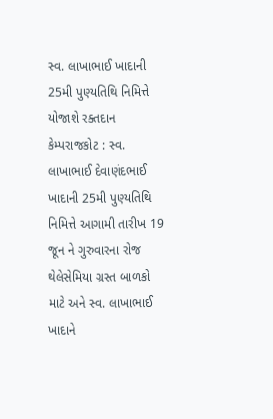સ્વ. લાખાભાઈ ખાદાની 25મી પુણ્યતિથિ નિમિત્તે યોજાશે રક્તદાન કેમ્પરાજકોટ : સ્વ. લાખાભાઈ દેવાણંદભાઈ ખાદાની 25મી પુણ્યતિથિ નિમિત્તે આગામી તારીખ 19 જૂન ને ગુરુવારના રોજ થેલેસેમિયા ગ્રસ્ત બાળકો માટે અને સ્વ. લાખાભાઈ ખાદાને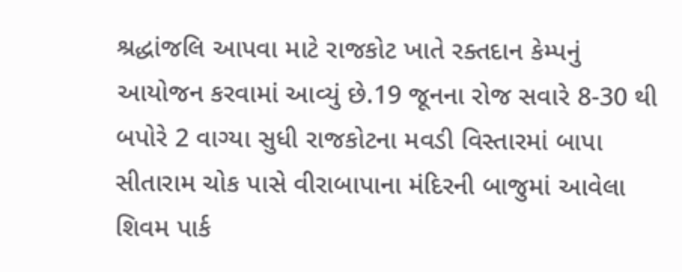શ્રદ્ધાંજલિ આપવા માટે રાજકોટ ખાતે રક્તદાન કેમ્પનું આયોજન કરવામાં આવ્યું છે.19 જૂનના રોજ સવારે 8-30 થી બપોરે 2 વાગ્યા સુધી રાજકોટના મવડી વિસ્તારમાં બાપા સીતારામ ચોક પાસે વીરાબાપાના મંદિરની બાજુમાં આવેલા શિવમ પાર્ક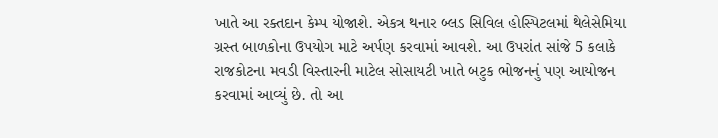ખાતે આ રક્તદાન કેમ્પ યોજાશે. એકત્ર થનાર બ્લડ સિવિલ હોસ્પિટલમાં થેલેસેમિયા ગ્રસ્ત બાળકોના ઉપયોગ માટે અર્પણ કરવામાં આવશે. આ ઉપરાંત સાંજે 5 કલાકે રાજકોટના મવડી વિસ્તારની માટેલ સોસાયટી ખાતે બટુક ભોજનનું પણ આયોજન કરવામાં આવ્યું છે. તો આ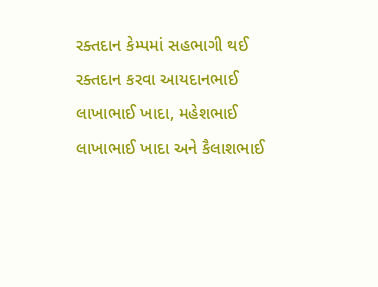રક્તદાન કેમ્પમાં સહભાગી થઈ રક્તદાન કરવા આયદાનભાઈ લાખાભાઈ ખાદા, મહેશભાઈ લાખાભાઈ ખાદા અને કૈલાશભાઈ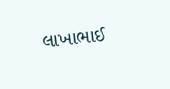લાખાભાઈ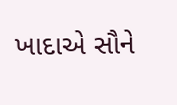ખાદાએ સૌને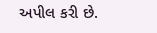અપીલ કરી છે.